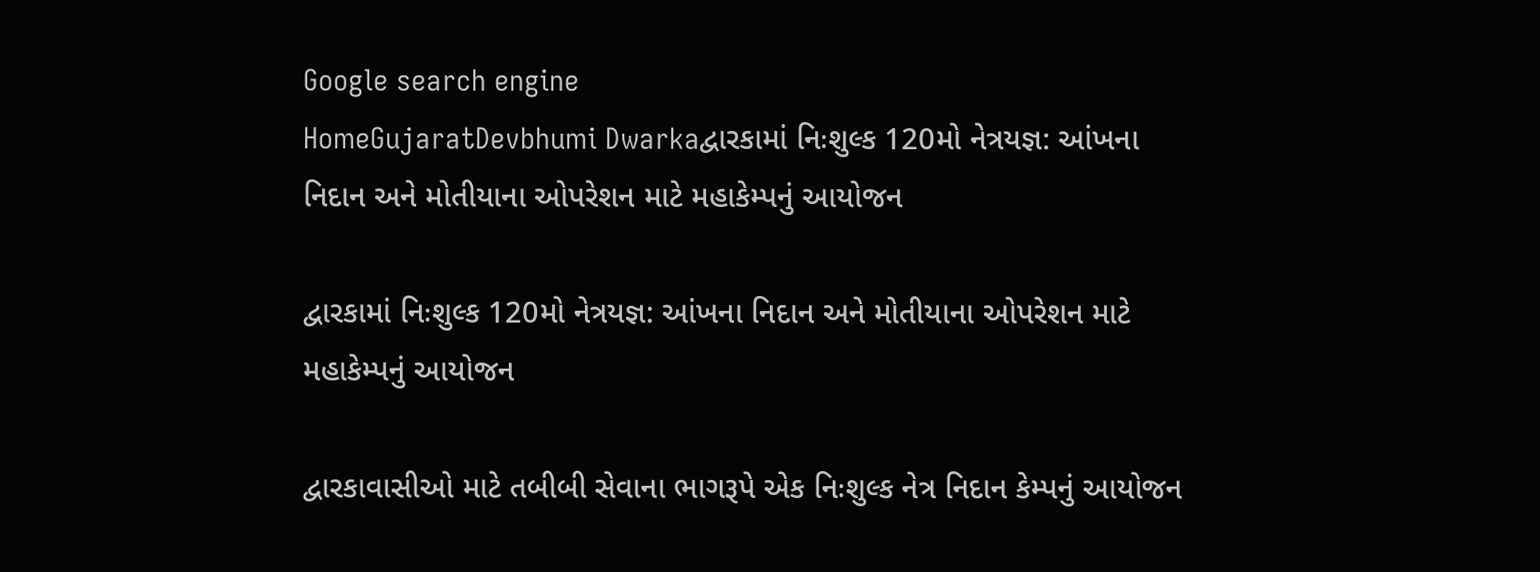Google search engine
HomeGujaratDevbhumi Dwarkaદ્વારકામાં નિઃશુલ્ક 120મો નેત્રયજ્ઞ: આંખના નિદાન અને મોતીયાના ઓપરેશન માટે મહાકેમ્પનું આયોજન

દ્વારકામાં નિઃશુલ્ક 120મો નેત્રયજ્ઞ: આંખના નિદાન અને મોતીયાના ઓપરેશન માટે મહાકેમ્પનું આયોજન

દ્વારકાવાસીઓ માટે તબીબી સેવાના ભાગરૂપે એક નિઃશુલ્ક નેત્ર નિદાન કેમ્પનું આયોજન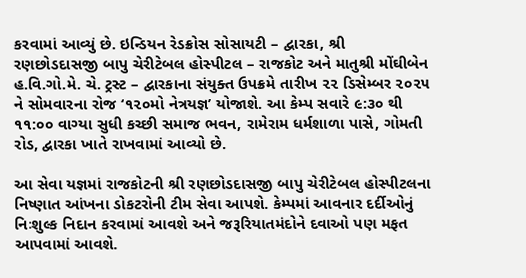કરવામાં આવ્યું છે. ઇન્ડિયન રેડક્રોસ સોસાયટી – દ્વારકા, શ્રી રણછોડદાસજી બાપુ ચેરીટેબલ હોસ્પીટલ – રાજકોટ અને માતુશ્રી મોંઘીબેન હ.વિ.ગો.મે. ચે. ટ્રસ્ટ – દ્વારકાના સંયુક્ત ઉપક્રમે તારીખ ૨૨ ડિસેમ્બર ૨૦૨૫ ને સોમવારના રોજ ‘૧૨૦મો નેત્રયજ્ઞ’ યોજાશે. આ કેમ્પ સવારે ૯:૩૦ થી ૧૧:૦૦ વાગ્યા સુધી કચ્છી સમાજ ભવન, રામેરામ ધર્મશાળા પાસે, ગોમતી રોડ, દ્વારકા ખાતે રાખવામાં આવ્યો છે.

આ સેવા યજ્ઞમાં રાજકોટની શ્રી રણછોડદાસજી બાપુ ચેરીટેબલ હોસ્પીટલના નિષ્ણાત આંખના ડોકટરોની ટીમ સેવા આપશે. કેમ્પમાં આવનાર દર્દીઓનું નિઃશુલ્ક નિદાન કરવામાં આવશે અને જરૂરિયાતમંદોને દવાઓ પણ મફત આપવામાં આવશે.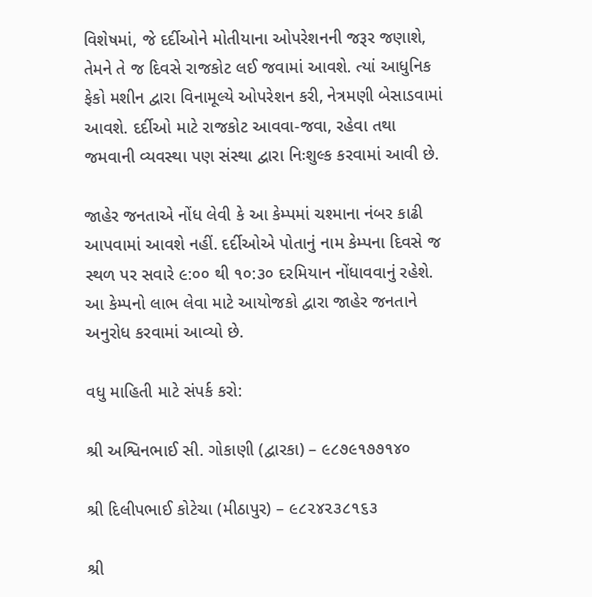વિશેષમાં, જે દર્દીઓને મોતીયાના ઓપરેશનની જરૂર જણાશે, તેમને તે જ દિવસે રાજકોટ લઈ જવામાં આવશે. ત્યાં આધુનિક ફેકો મશીન દ્વારા વિનામૂલ્યે ઓપરેશન કરી, નેત્રમણી બેસાડવામાં આવશે. દર્દીઓ માટે રાજકોટ આવવા-જવા, રહેવા તથા જમવાની વ્યવસ્થા પણ સંસ્થા દ્વારા નિઃશુલ્ક કરવામાં આવી છે.

જાહેર જનતાએ નોંધ લેવી કે આ કેમ્પમાં ચશ્માના નંબર કાઢી આપવામાં આવશે નહીં. દર્દીઓએ પોતાનું નામ કેમ્પના દિવસે જ સ્થળ પર સવારે ૯:૦૦ થી ૧૦:૩૦ દરમિયાન નોંધાવવાનું રહેશે. આ કેમ્પનો લાભ લેવા માટે આયોજકો દ્વારા જાહેર જનતાને અનુરોધ કરવામાં આવ્યો છે.

વધુ માહિતી માટે સંપર્ક કરો:

શ્રી અશ્વિનભાઈ સી. ગોકાણી (દ્વારકા) – ૯૮૭૯૧૭૭૧૪૦

શ્રી દિલીપભાઈ કોટેચા (મીઠાપુર) – ૯૮૨૪૨૩૮૧૬૩

શ્રી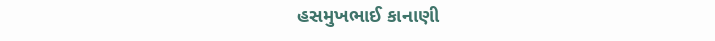હસમુખભાઈ કાનાણી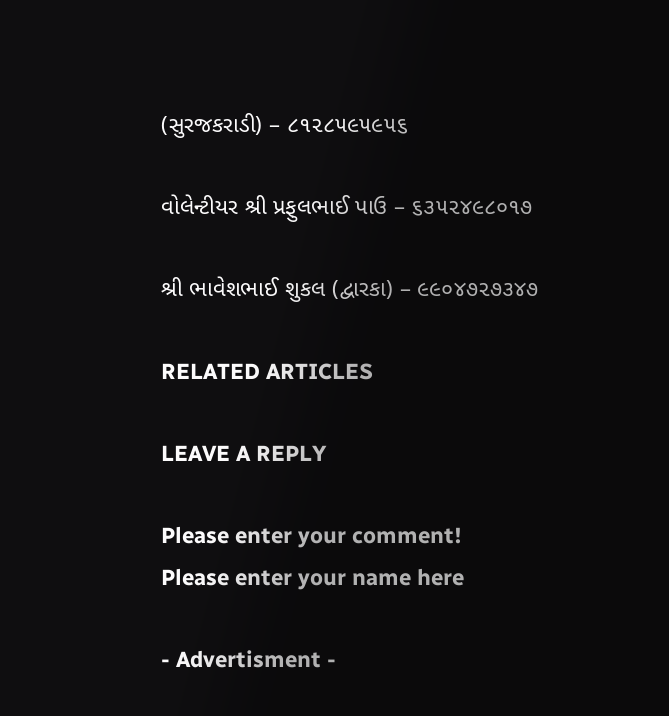(સુરજકરાડી) – ૮૧૨૮૫૯૫૯૫૬

વોલેન્ટીયર શ્રી પ્રફુલભાઈ પાઉ – ૬૩૫૨૪૯૮૦૧૭

શ્રી ભાવેશભાઈ શુકલ (દ્વારકા) – ૯૯૦૪૭૨૭૩૪૭

RELATED ARTICLES

LEAVE A REPLY

Please enter your comment!
Please enter your name here

- Advertisment -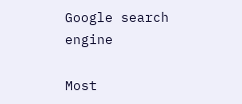Google search engine

Most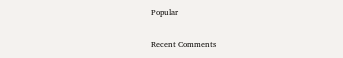Popular

Recent Comments